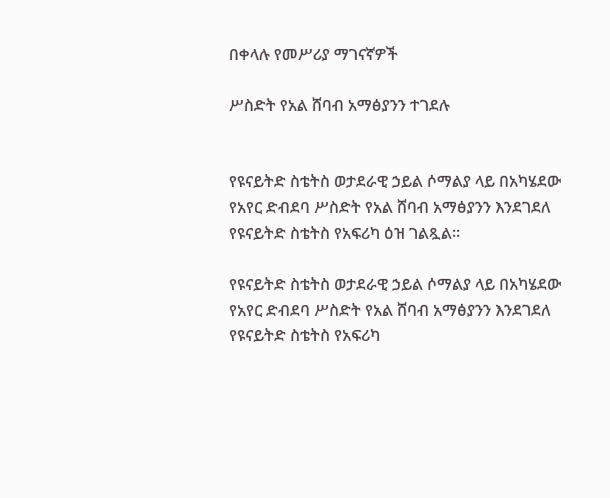በቀላሉ የመሥሪያ ማገናኛዎች

ሥስድት የአል ሸባብ አማፅያንን ተገደሉ


የዩናይትድ ስቴትስ ወታደራዊ ኃይል ሶማልያ ላይ በአካሄደው የአየር ድብደባ ሥስድት የአል ሸባብ አማፅያንን እንደገደለ የዩናይትድ ስቴትስ የአፍሪካ ዕዝ ገልጿል።

የዩናይትድ ስቴትስ ወታደራዊ ኃይል ሶማልያ ላይ በአካሄደው የአየር ድብደባ ሥስድት የአል ሸባብ አማፅያንን እንደገደለ የዩናይትድ ስቴትስ የአፍሪካ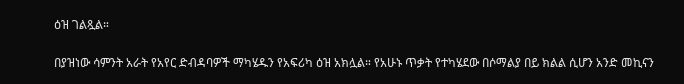ዕዝ ገልጿል።

በያዝነው ሳምንት አራት የአየር ድብዳባዎች ማካሄዱን የአፍሪካ ዕዝ አክሏል። የአሁኑ ጥቃት የተካሄደው በሶማልያ በይ ክልል ሲሆን አንድ መኪናን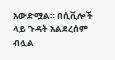አውድሟል። በሲቪሎች ላይ ጉዳት አልደረሰም ብሏል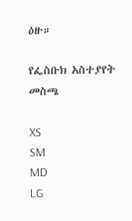ዕዙ።

የፌስቡክ አስተያየት መስጫ

XS
SM
MD
LG